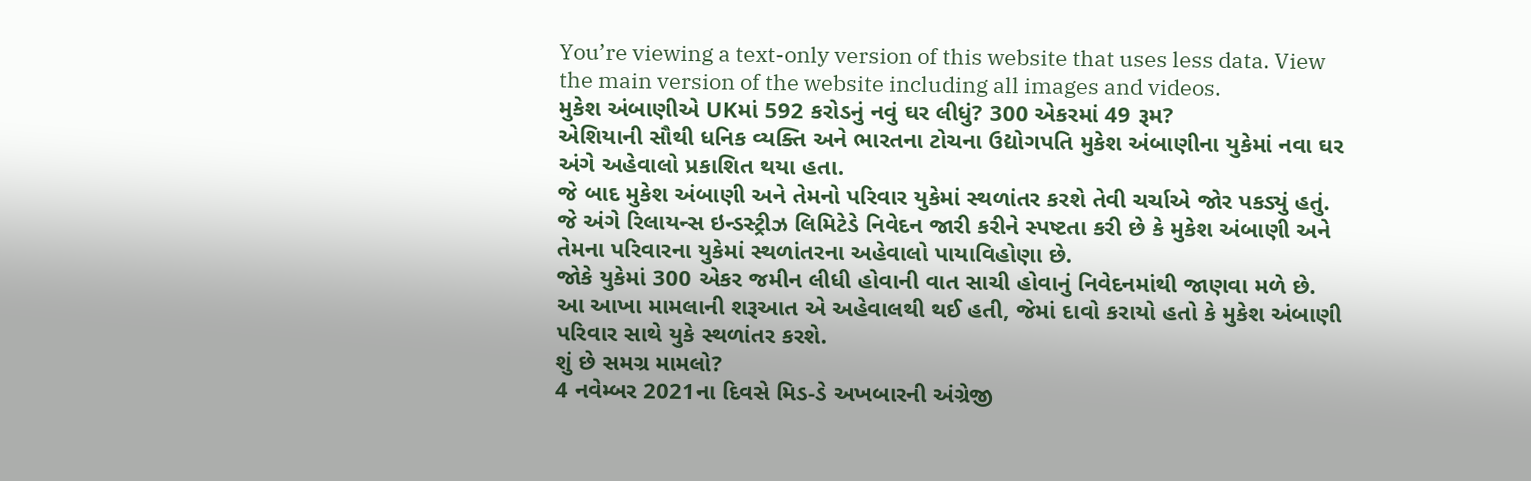You’re viewing a text-only version of this website that uses less data. View the main version of the website including all images and videos.
મુકેશ અંબાણીએ UKમાં 592 કરોડનું નવું ઘર લીધું? 300 એકરમાં 49 રૂમ?
એશિયાની સૌથી ધનિક વ્યક્તિ અને ભારતના ટોચના ઉદ્યોગપતિ મુકેશ અંબાણીના યુકેમાં નવા ઘર અંગે અહેવાલો પ્રકાશિત થયા હતા.
જે બાદ મુકેશ અંબાણી અને તેમનો પરિવાર યુકેમાં સ્થળાંતર કરશે તેવી ચર્ચાએ જોર પકડ્યું હતું.
જે અંગે રિલાયન્સ ઇન્ડસ્ટ્રીઝ લિમિટેડે નિવેદન જારી કરીને સ્પષ્ટતા કરી છે કે મુકેશ અંબાણી અને તેમના પરિવારના યુકેમાં સ્થળાંતરના અહેવાલો પાયાવિહોણા છે.
જોકે યુકેમાં 300 એકર જમીન લીધી હોવાની વાત સાચી હોવાનું નિવેદનમાંથી જાણવા મળે છે.
આ આખા મામલાની શરૂઆત એ અહેવાલથી થઈ હતી, જેમાં દાવો કરાયો હતો કે મુકેશ અંબાણી પરિવાર સાથે યુકે સ્થળાંતર કરશે.
શું છે સમગ્ર મામલો?
4 નવેમ્બર 2021ના દિવસે મિડ-ડે અખબારની અંગ્રેજી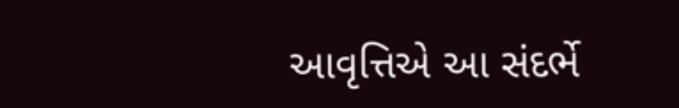આવૃત્તિએ આ સંદર્ભે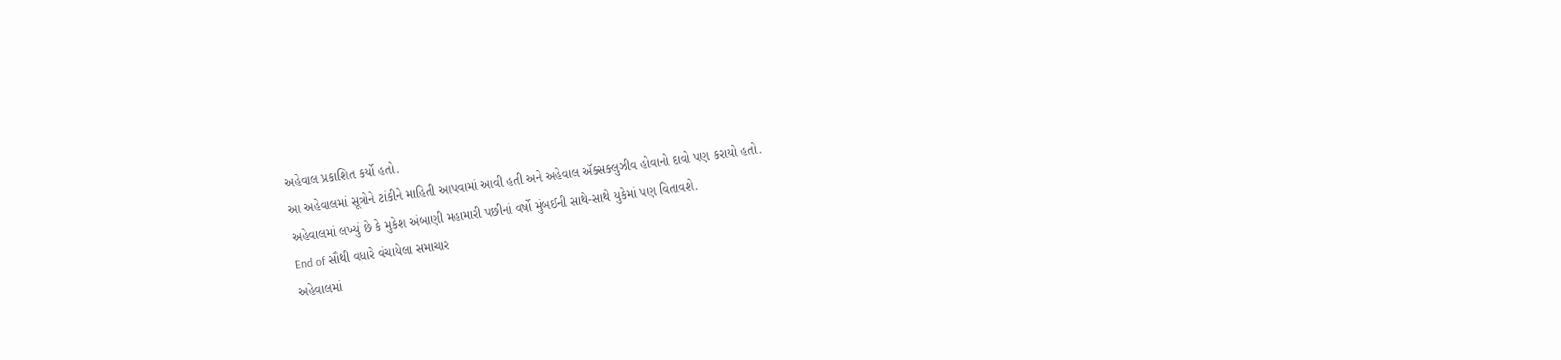અહેવાલ પ્રકાશિત કર્યો હતો.
આ અહેવાલમાં સૂત્રોને ટાંકીને માહિતી આપવામાં આવી હતી અને અહેવાલ ઍક્સક્લુઝીવ હોવાનો દાવો પણ કરાયો હતો.
અહેવાલમાં લખ્યું છે કે મુકેશ અંબાણી મહામારી પછીનાં વર્ષો મુંબઈની સાથે-સાથે યુકેમાં પણ વિતાવશે.
End of સૌથી વધારે વંચાયેલા સમાચાર
અહેવાલમાં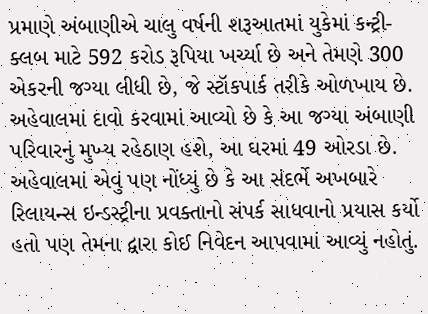પ્રમાણે અંબાણીએ ચાલુ વર્ષની શરૂઆતમાં યુકેમાં કન્ટ્રી-ક્લબ માટે 592 કરોડ રૂપિયા ખર્ચ્યા છે અને તેમણે 300 એકરની જગ્યા લીધી છે, જે સ્ટૉકપાર્ક તરીકે ઓળખાય છે.
અહેવાલમાં દાવો કરવામાં આવ્યો છે કે આ જગ્યા અંબાણી પરિવારનું મુખ્ય રહેઠાણ હશે, આ ઘરમાં 49 ઓરડા છે.
અહેવાલમાં એવું પણ નોંધ્યું છે કે આ સંદર્ભે અખબારે રિલાયન્સ ઇન્ડસ્ટ્રીના પ્રવક્તાનો સંપર્ક સાધવાનો પ્રયાસ કર્યો હતો પણ તેમના દ્વારા કોઈ નિવેદન આપવામાં આવ્યું નહોતું.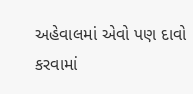અહેવાલમાં એવો પણ દાવો કરવામાં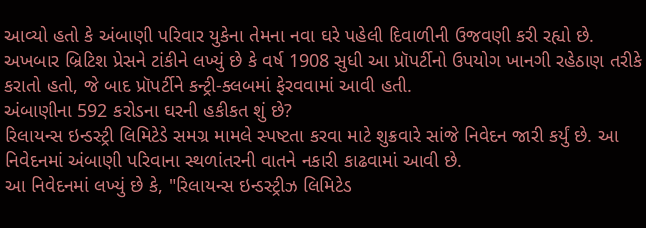આવ્યો હતો કે અંબાણી પરિવાર યુકેના તેમના નવા ઘરે પહેલી દિવાળીની ઉજવણી કરી રહ્યો છે.
અખબાર બ્રિટિશ પ્રેસને ટાંકીને લખ્યું છે કે વર્ષ 1908 સુધી આ પ્રૉપર્ટીનો ઉપયોગ ખાનગી રહેઠાણ તરીકે કરાતો હતો, જે બાદ પ્રૉપર્ટીને કન્ટ્રી-ક્લબમાં ફેરવવામાં આવી હતી.
અંબાણીના 592 કરોડના ઘરની હકીકત શું છે?
રિલાયન્સ ઇન્ડસ્ટ્રી લિમિટેડે સમગ્ર મામલે સ્પષ્ટતા કરવા માટે શુક્રવારે સાંજે નિવેદન જારી કર્યું છે. આ નિવેદનમાં અંબાણી પરિવાના સ્થળાંતરની વાતને નકારી કાઢવામાં આવી છે.
આ નિવેદનમાં લખ્યું છે કે, "રિલાયન્સ ઇન્ડસ્ટ્રીઝ લિમિટેડ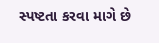સ્પષ્ટતા કરવા માગે છે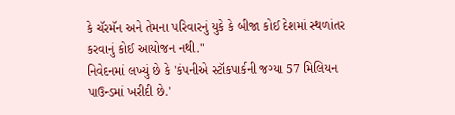કે ચૅરમૅન અને તેમના પરિવારનું યુકે કે બીજા કોઈ દેશમાં સ્થળાંતર કરવાનું કોઈ આયોજન નથી."
નિવેદનમાં લખ્યું છે કે 'કંપનીએ સ્ટૉકપાર્કની જગ્યા 57 મિલિયન પાઉન્ડમાં ખરીદી છે.'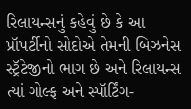રિલાયન્સનું કહેવું છે કે આ પ્રૉપર્ટીનો સોદોએ તેમની બિઝનેસ સ્ટ્રૅટેજીનો ભાગ છે અને રિલાયન્સ ત્યાં ગોલ્ફ અને સ્પૉર્ટિંગ-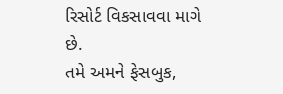રિસોર્ટ વિકસાવવા માગે છે.
તમે અમને ફેસબુક,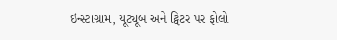ઇન્સ્ટાગ્રામ, યૂટ્યૂબ અને ટ્વિટર પર ફોલો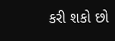કરી શકો છો